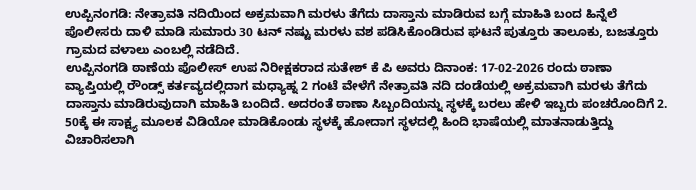ಉಪ್ಪಿನಂಗಡಿ: ನೇತ್ರಾವತಿ ನದಿಯಿಂದ ಅಕ್ರಮವಾಗಿ ಮರಳು ತೆಗೆದು ದಾಸ್ತಾನು ಮಾಡಿರುವ ಬಗ್ಗೆ ಮಾಹಿತಿ ಬಂದ ಹಿನ್ನೆಲೆ ಪೊಲೀಸರು ದಾಳಿ ಮಾಡಿ ಸುಮಾರು 30 ಟನ್ ನಷ್ಟು ಮರಳು ವಶ ಪಡಿಸಿಕೊಂಡಿರುವ ಘಟನೆ ಪುತ್ತೂರು ತಾಲೂಕು, ಬಜತ್ತೂರು ಗ್ರಾಮದ ವಳಾಲು ಎಂಬಲ್ಲಿ ನಡೆದಿದೆ.
ಉಪ್ಪಿನಂಗಡಿ ಠಾಣೆಯ ಪೊಲೀಸ್ ಉಪ ನಿರೀಕ್ಷಕರಾದ ಸುತೇಶ್ ಕೆ ಪಿ ಅವರು ದಿನಾಂಕ: 17-02-2026 ರಂದು ಠಾಣಾ ವ್ಯಾಪ್ತಿಯಲ್ಲಿ ರೌಂಡ್ಸ್ ಕರ್ತವ್ಯದಲ್ಲಿದಾಗ ಮಧ್ಯಾಹ್ನ 2 ಗಂಟೆ ವೇಳೆಗೆ ನೇತ್ರಾವತಿ ನದಿ ದಂಡೆಯಲ್ಲಿ ಅಕ್ರಮವಾಗಿ ಮರಳು ತೆಗೆದು ದಾಸ್ತಾನು ಮಾಡಿರುವುದಾಗಿ ಮಾಹಿತಿ ಬಂದಿದೆ. ಅದರಂತೆ ಠಾಣಾ ಸಿಬ್ಬಂದಿಯನ್ನು ಸ್ಥಳಕ್ಕೆ ಬರಲು ಹೇಳಿ ಇಬ್ಬರು ಪಂಚರೊಂದಿಗೆ 2. 50ಕ್ಕೆ ಈ ಸಾಕ್ಷ್ಯ ಮೂಲಕ ವಿಡಿಯೋ ಮಾಡಿಕೊಂಡು ಸ್ಥಳಕ್ಕೆ ಹೋದಾಗ ಸ್ಥಳದಲ್ಲಿ ಹಿಂದಿ ಭಾಷೆಯಲ್ಲಿ ಮಾತನಾಡುತ್ತಿದ್ದು ವಿಚಾರಿಸಲಾಗಿ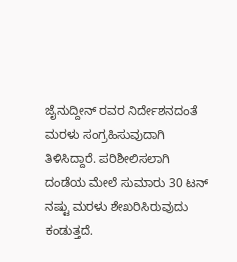ಜೈನುದ್ದೀನ್ ರವರ ನಿರ್ದೇಶನದಂತೆ ಮರಳು ಸಂಗ್ರಹಿಸುವುದಾಗಿ ತಿಳಿಸಿದ್ದಾರೆ. ಪರಿಶೀಲಿಸಲಾಗಿ ದಂಡೆಯ ಮೇಲೆ ಸುಮಾರು 30 ಟನ್ ನಷ್ಟು ಮರಳು ಶೇಖರಿಸಿರುವುದು ಕಂಡುತ್ತದೆ.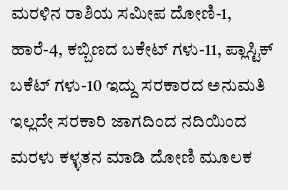ಮರಳಿನ ರಾಶಿಯ ಸಮೀಪ ದೋಣಿ-1, ಹಾರೆ-4, ಕಬ್ಬಿಣದ ಬಕೇಟ್ ಗಳು-11, ಪ್ಲಾಸ್ಟಿಕ್ ಬಕೆಟ್ ಗಳು-10 ಇದ್ದು ಸರಕಾರದ ಅನುಮತಿ ಇಲ್ಲದೇ ಸರಕಾರಿ ಜಾಗದಿಂದ ನದಿಯಿಂದ ಮರಳು ಕಳ್ಳತನ ಮಾಡಿ ದೋಣಿ ಮೂಲಕ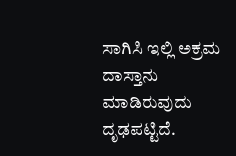ಸಾಗಿಸಿ ಇಲ್ಲಿ ಅಕ್ರಮ ದಾಸ್ತಾನು ಮಾಡಿರುವುದು ದೃಢಪಟ್ಟಿದೆ.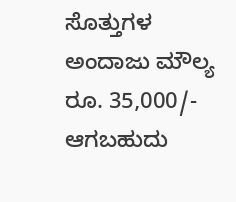ಸೊತ್ತುಗಳ ಅಂದಾಜು ಮೌಲ್ಯ ರೂ. 35,000/- ಆಗಬಹುದು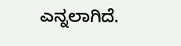ಎನ್ನಲಾಗಿದೆ.